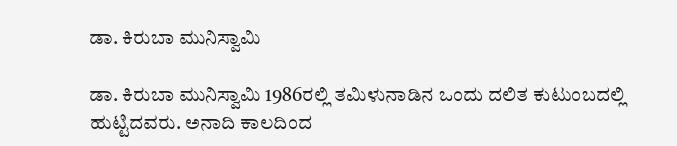ಡಾ. ಕಿರುಬಾ ಮುನಿಸ್ವಾಮಿ

ಡಾ. ಕಿರುಬಾ ಮುನಿಸ್ವಾಮಿ 1986ರಲ್ಲಿ ತಮಿಳುನಾಡಿನ ಒಂದು ದಲಿತ ಕುಟುಂಬದಲ್ಲಿ ಹುಟ್ಟಿದವರು. ಅನಾದಿ ಕಾಲದಿಂದ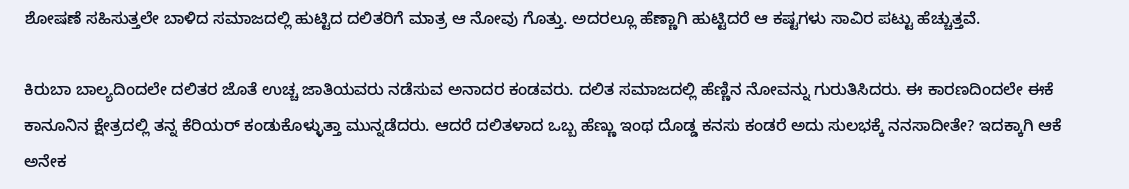ಶೋಷಣೆ ಸಹಿಸುತ್ತಲೇ ಬಾಳಿದ ಸಮಾಜದಲ್ಲಿ ಹುಟ್ಟಿದ ದಲಿತರಿಗೆ ಮಾತ್ರ ಆ ನೋವು ಗೊತ್ತು. ಅದರಲ್ಲೂ ಹೆಣ್ಣಾಗಿ ಹುಟ್ಟಿದರೆ ಆ ಕಷ್ಟಗಳು ಸಾವಿರ ಪಟ್ಟು ಹೆಚ್ಚುತ್ತವೆ.

ಕಿರುಬಾ ಬಾಲ್ಯದಿಂದಲೇ ದಲಿತರ ಜೊತೆ ಉಚ್ಚ ಜಾತಿಯವರು ನಡೆಸುವ ಅನಾದರ ಕಂಡವರು. ದಲಿತ ಸಮಾಜದಲ್ಲಿ ಹೆಣ್ಣಿನ ನೋವನ್ನು ಗುರುತಿಸಿದರು. ಈ ಕಾರಣದಿಂದಲೇ ಈಕೆ ಕಾನೂನಿನ ಕ್ಷೇತ್ರದಲ್ಲಿ ತನ್ನ ಕೆರಿಯರ್‌ ಕಂಡುಕೊಳ್ಳುತ್ತಾ ಮುನ್ನಡೆದರು. ಆದರೆ ದಲಿತಳಾದ ಒಬ್ಬ ಹೆಣ್ಣು ಇಂಥ ದೊಡ್ಡ ಕನಸು ಕಂಡರೆ ಅದು ಸುಲಭಕ್ಕೆ ನನಸಾದೀತೇ? ಇದಕ್ಕಾಗಿ ಆಕೆ ಅನೇಕ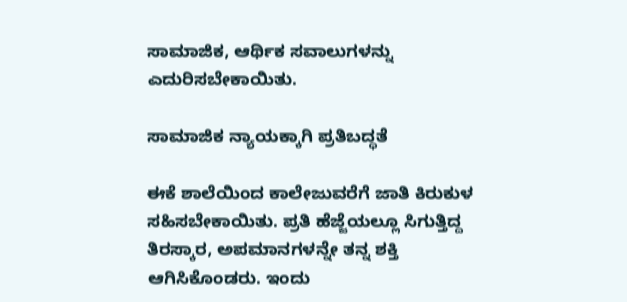ಸಾಮಾಜಿಕ, ಆರ್ಥಿಕ ಸವಾಲುಗಳನ್ನು ಎದುರಿಸಬೇಕಾಯಿತು.

ಸಾಮಾಜಿಕ ನ್ಯಾಯಕ್ಕಾಗಿ ಪ್ರತಿಬದ್ಧತೆ

ಈಕೆ ಶಾಲೆಯಿಂದ ಕಾಲೇಜುವರೆಗೆ ಜಾತಿ ಕಿರುಕುಳ ಸಹಿಸಬೇಕಾಯಿತು. ಪ್ರತಿ ಹೆಜ್ಜೆಯಲ್ಲೂ ಸಿಗುತ್ತಿದ್ದ ತಿರಸ್ಕಾರ, ಅಪಮಾನಗಳನ್ನೇ ತನ್ನ ಶಕ್ತಿ ಆಗಿಸಿಕೊಂಡರು. ಇಂದು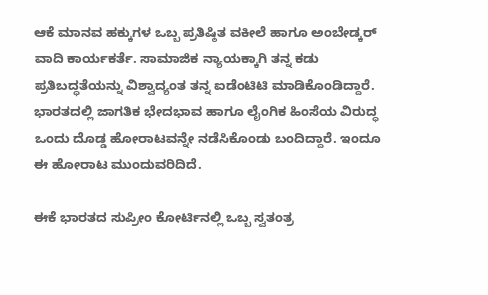ಆಕೆ ಮಾನವ ಹಕ್ಕುಗಳ ಒಬ್ಬ ಪ್ರತಿಷ್ಠಿತ ವಕೀಲೆ ಹಾಗೂ ಅಂಬೇಡ್ಕರ್ ವಾದಿ ಕಾರ್ಯಕರ್ತೆ. ಸಾಮಾಜಿಕ ನ್ಯಾಯಕ್ಕಾಗಿ ತನ್ನ ಕಡು ಪ್ರತಿಬದ್ಧತೆಯನ್ನು ವಿಶ್ವಾದ್ಯಂತ ತನ್ನ ಐಡೆಂಟಿಟಿ ಮಾಡಿಕೊಂಡಿದ್ದಾರೆ. ಭಾರತದಲ್ಲಿ ಜಾಗತಿಕ ಭೇದಭಾವ ಹಾಗೂ ಲೈಂಗಿಕ ಹಿಂಸೆಯ ವಿರುದ್ಧ ಒಂದು ದೊಡ್ಡ ಹೋರಾಟವನ್ನೇ ನಡೆಸಿಕೊಂಡು ಬಂದಿದ್ದಾರೆ. ಇಂದೂ ಈ ಹೋರಾಟ ಮುಂದುವರಿದಿದೆ.

ಈಕೆ ಭಾರತದ ಸುಪ್ರೀಂ ಕೋರ್ಟಿನಲ್ಲಿ ಒಬ್ಬ ಸ್ವತಂತ್ರ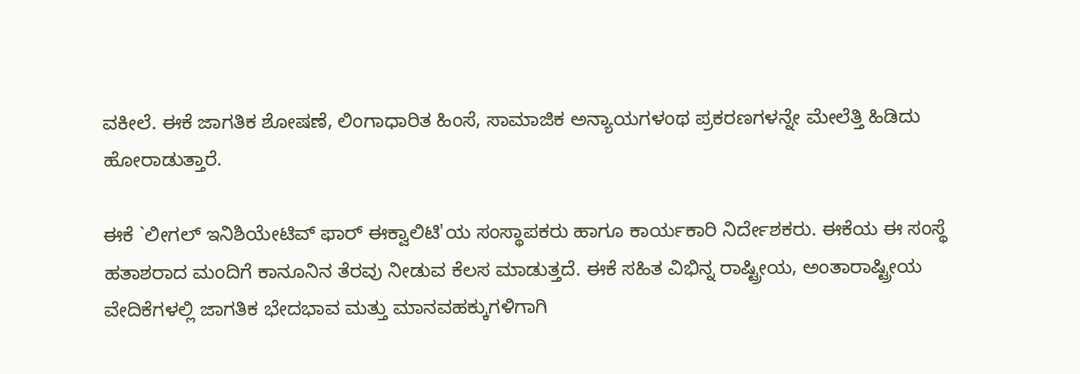ವಕೀಲೆ. ಈಕೆ ಜಾಗತಿಕ ಶೋಷಣೆ, ಲಿಂಗಾಧಾರಿತ ಹಿಂಸೆ, ಸಾಮಾಜಿಕ ಅನ್ಯಾಯಗಳಂಥ ಪ್ರಕರಣಗಳನ್ನೇ ಮೇಲೆತ್ತಿ ಹಿಡಿದು ಹೋರಾಡುತ್ತಾರೆ.

ಈಕೆ `ಲೀಗಲ್ ಇನಿಶಿಯೇಟಿವ್ ‌ಫಾರ್‌ ಈಕ್ವಾಲಿಟಿ'ಯ ಸಂಸ್ಥಾಪಕರು ಹಾಗೂ ಕಾರ್ಯಕಾರಿ ನಿರ್ದೇಶಕರು. ಈಕೆಯ ಈ ಸಂಸ್ಥೆ ಹತಾಶರಾದ ಮಂದಿಗೆ ಕಾನೂನಿನ ತೆರವು ನೀಡುವ ಕೆಲಸ ಮಾಡುತ್ತದೆ. ಈಕೆ ಸಹಿತ ವಿಭಿನ್ನ ರಾಷ್ಟ್ರೀಯ, ಅಂತಾರಾಷ್ಟ್ರೀಯ ವೇದಿಕೆಗಳಲ್ಲಿ ಜಾಗತಿಕ ಭೇದಭಾವ ಮತ್ತು ಮಾನವಹಕ್ಕುಗಳಿಗಾಗಿ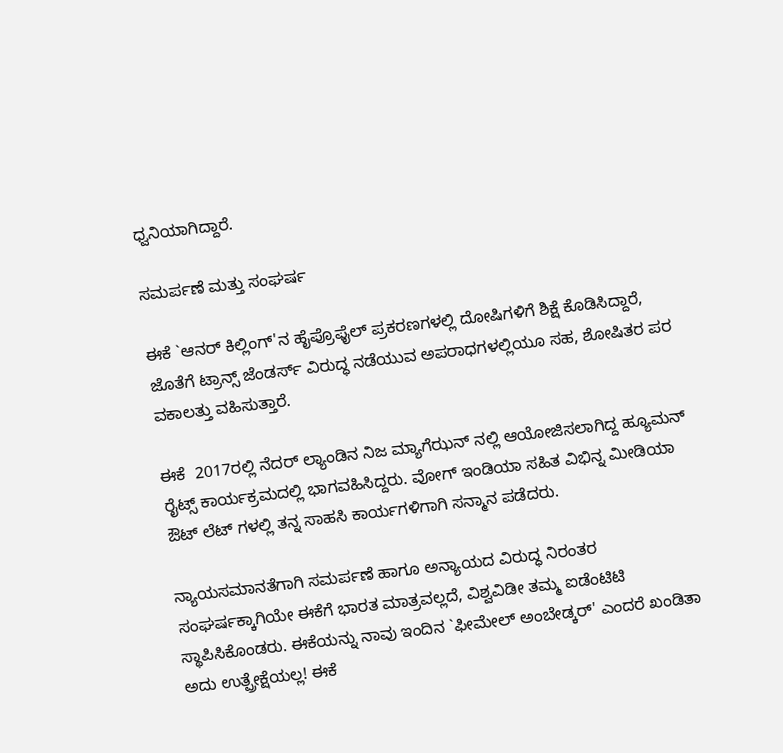ಧ್ವನಿಯಾಗಿದ್ದಾರೆ.

ಸಮರ್ಪಣೆ ಮತ್ತು ಸಂಘರ್ಷ

ಈಕೆ `ಆನರ್‌ ಕಿಲ್ಲಿಂಗ್‌'ನ ಹೈಪ್ರೊಫೈಲ್ ‌ಪ್ರಕರಣಗಳಲ್ಲಿ ದೋಷಿಗಳಿಗೆ ಶಿಕ್ಷೆ ಕೊಡಿಸಿದ್ದಾರೆ, ಜೊತೆಗೆ ಟ್ರಾನ್ಸ್ ಜೆಂಡರ್ಸ್‌ ವಿರುದ್ಧ ನಡೆಯುವ ಅಪರಾಧಗಳಲ್ಲಿಯೂ ಸಹ, ಶೋಷಿತರ ಪರ ವಕಾಲತ್ತು ವಹಿಸುತ್ತಾರೆ.

ಈಕೆ  2017ರಲ್ಲಿ ನೆದರ್‌ ಲ್ಯಾಂಡಿನ ನಿಜ ಮ್ಯಾಗೆಝನ್‌ ನಲ್ಲಿ ಆಯೋಜಿಸಲಾಗಿದ್ದ ಹ್ಯೂಮನ್‌ ರೈಟ್ಸ್ ಕಾರ್ಯಕ್ರಮದಲ್ಲಿ ಭಾಗವಹಿಸಿದ್ದರು. ವೋಗ್‌ ಇಂಡಿಯಾ ಸಹಿತ ವಿಭಿನ್ನ ಮೀಡಿಯಾ ಔಟ್‌ ಲೆಟ್‌ ಗಳಲ್ಲಿ ತನ್ನ ಸಾಹಸಿ ಕಾರ್ಯಗಳಿಗಾಗಿ ಸನ್ಮಾನ ಪಡೆದರು.

ನ್ಯಾಯಸಮಾನತೆಗಾಗಿ ಸಮರ್ಪಣೆ ಹಾಗೂ ಅನ್ಯಾಯದ ವಿರುದ್ಧ ನಿರಂತರ ಸಂಘರ್ಷಕ್ಕಾಗಿಯೇ ಈಕೆಗೆ ಭಾರತ ಮಾತ್ರವಲ್ಲದೆ, ವಿಶ್ವವಿಡೀ ತಮ್ಮ ಐಡೆಂಟಿಟಿ ಸ್ಥಾಪಿಸಿಕೊಂಡರು. ಈಕೆಯನ್ನು ನಾವು ಇಂದಿನ `ಫೀಮೇಲ್ ‌ಅಂಬೇಡ್ಕರ್‌' ಎಂದರೆ ಖಂಡಿತಾ ಅದು ಉತ್ಪ್ರೇಕ್ಷೆಯಲ್ಲ! ಈಕೆ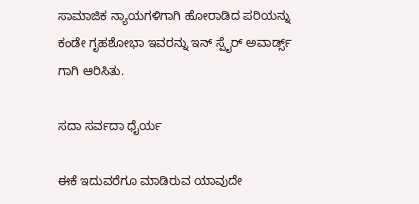ಸಾಮಾಜಿಕ ನ್ಯಾಯಗಳಿಗಾಗಿ ಹೋರಾಡಿದ ಪರಿಯನ್ನು ಕಂಡೇ ಗೃಹಶೋಭಾ ಇವರನ್ನು ಇನ್‌ ಸ್ಪೈರ್ ಅವಾರ್ಡ್ಸ್ ಗಾಗಿ ಆರಿಸಿತು.

ಸದಾ ಸರ್ವದಾ ಧೈರ್ಯ

ಈಕೆ ಇದುವರೆಗೂ ಮಾಡಿರುವ ಯಾವುದೇ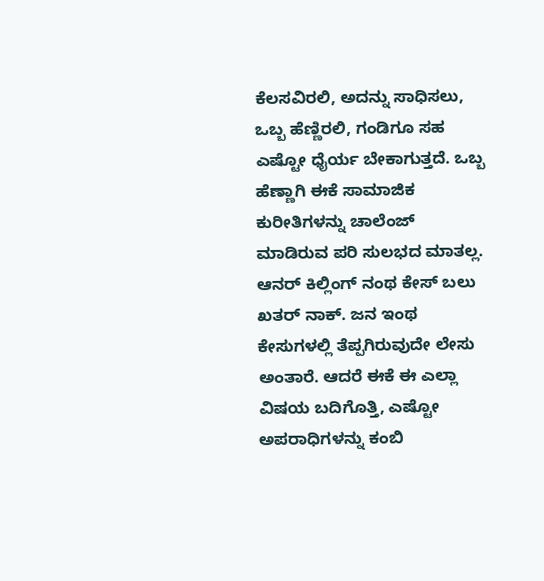ಕೆಲಸವಿರಲಿ, ಅದನ್ನು ಸಾಧಿಸಲು, ಒಬ್ಬ ಹೆಣ್ಣಿರಲಿ, ಗಂಡಿಗೂ ಸಹ ಎಷ್ಟೋ ಧೈರ್ಯ ಬೇಕಾಗುತ್ತದೆ. ಒಬ್ಬ ಹೆಣ್ಣಾಗಿ ಈಕೆ ಸಾಮಾಜಿಕ ಕುರೀತಿಗಳನ್ನು ಚಾಲೆಂಜ್‌ ಮಾಡಿರುವ ಪರಿ ಸುಲಭದ ಮಾತಲ್ಲ. ಆನರ್‌ ಕಿಲ್ಲಿಂಗ್‌ ನಂಥ ಕೇಸ್‌ ಬಲು ಖತರ್‌ ನಾಕ್‌. ಜನ ಇಂಥ ಕೇಸುಗಳಲ್ಲಿ ತೆಪ್ಪಗಿರುವುದೇ ಲೇಸು ಅಂತಾರೆ. ಆದರೆ ಈಕೆ ಈ ಎಲ್ಲಾ ವಿಷಯ ಬದಿಗೊತ್ತಿ, ಎಷ್ಟೋ ಅಪರಾಧಿಗಳನ್ನು ಕಂಬಿ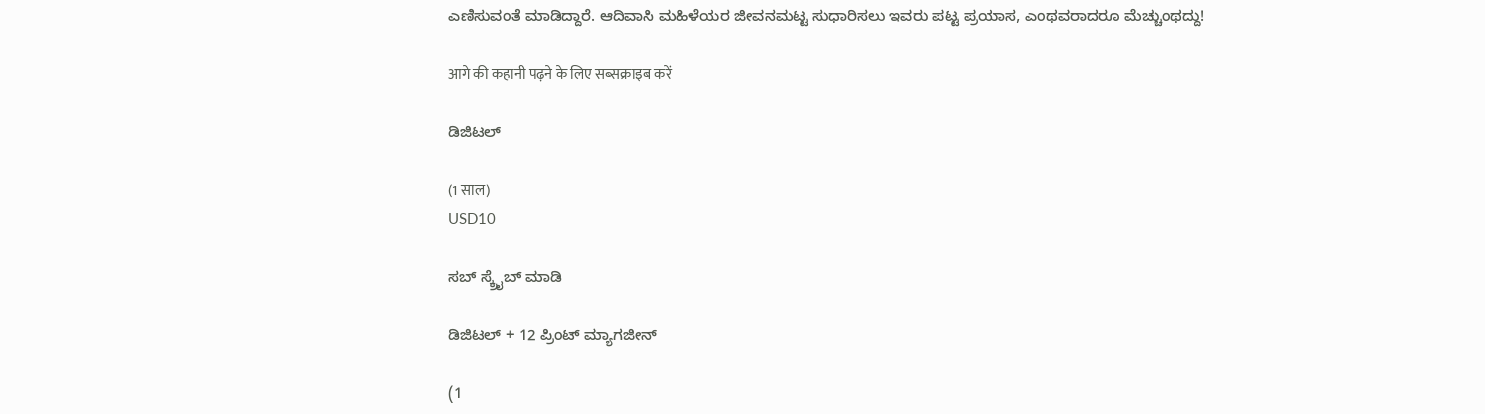ಎಣಿಸುವಂತೆ ಮಾಡಿದ್ದಾರೆ. ಆದಿವಾಸಿ ಮಹಿಳೆಯರ ಜೀವನಮಟ್ಟ ಸುಧಾರಿಸಲು ಇವರು ಪಟ್ಟ ಪ್ರಯಾಸ, ಎಂಥವರಾದರೂ ಮೆಚ್ಚುಂಥದ್ದು!

आगे की कहानी पढ़ने के लिए सब्सक्राइब करें

ಡಿಜಿಟಲ್

(1 साल)
USD10

ಸಬ್ ಸ್ಕ್ರೈಬ್ ಮಾಡಿ

ಡಿಜಿಟಲ್ + 12 ಪ್ರಿಂಟ್ ಮ್ಯಾಗಜೀನ್

(1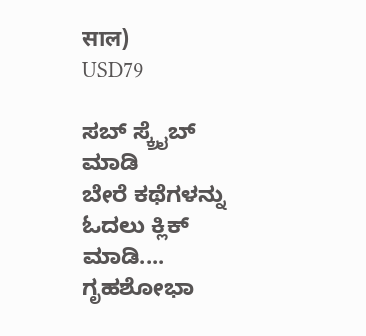साल)
USD79

ಸಬ್ ಸ್ಕ್ರೈಬ್ ಮಾಡಿ
ಬೇರೆ ಕಥೆಗಳನ್ನು ಓದಲು ಕ್ಲಿಕ್ ಮಾಡಿ....
ಗೃಹಶೋಭಾ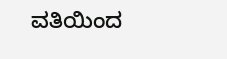ವತಿಯಿಂದ